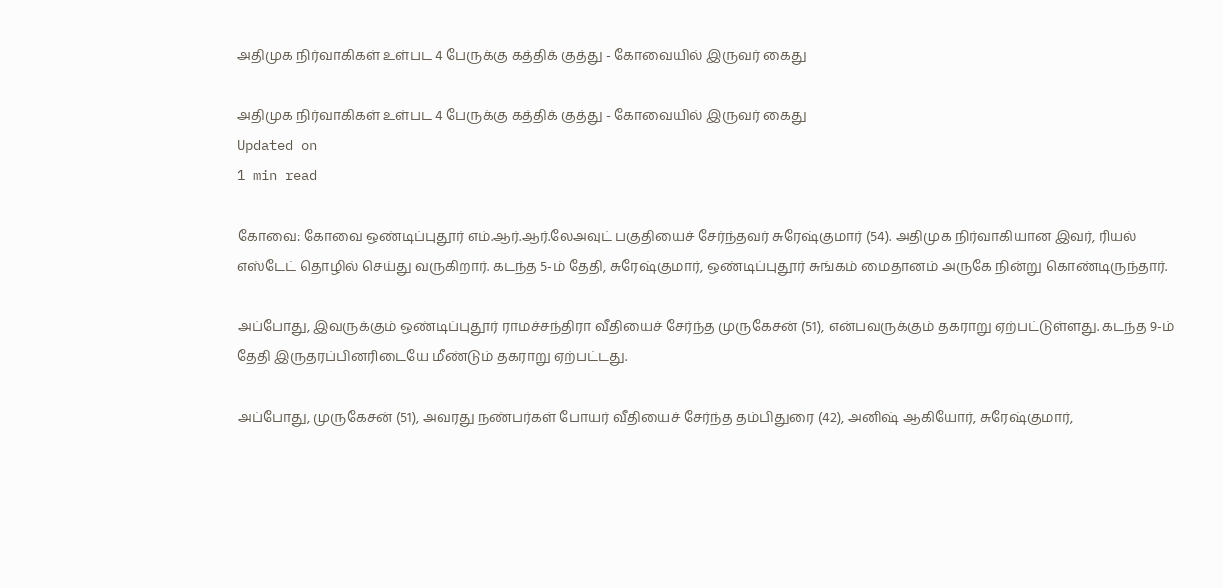அதிமுக நிர்வாகிகள் உள்பட 4 பேருக்கு கத்திக் குத்து - கோவையில் இருவர் கைது

அதிமுக நிர்வாகிகள் உள்பட 4 பேருக்கு கத்திக் குத்து - கோவையில் இருவர் கைது
Updated on
1 min read

கோவை: கோவை ஒண்டிப்புதூர் எம்.ஆர்.ஆர்.லேஅவுட் பகுதியைச் சேர்ந்தவர் சுரேஷ்குமார் (54). அதிமுக நிர்வாகியான இவர், ரியல் எஸ்டேட் தொழில் செய்து வருகிறார். கடந்த 5-ம் தேதி, சுரேஷ்குமார், ஒண்டிப்புதூர் சுங்கம் மைதானம் அருகே நின்று கொண்டிருந்தார்.

அப்போது, இவருக்கும் ஒண்டிப்புதூர் ராமச்சந்திரா வீதியைச் சேர்ந்த முருகேசன் (51), என்பவருக்கும் தகராறு ஏற்பட்டுள்ளது. கடந்த 9-ம் தேதி இருதரப்பினரிடையே மீண்டும் தகராறு ஏற்பட்டது.

அப்போது, முருகேசன் (51), அவரது நண்பர்கள் போயர் வீதியைச் சேர்ந்த தம்பிதுரை (42), அனிஷ் ஆகியோர், சுரேஷ்குமார்,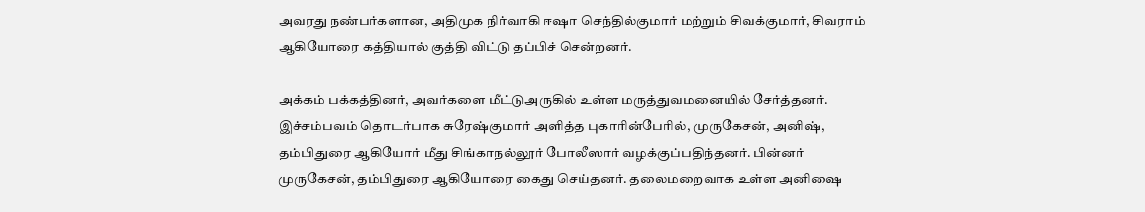அவரது நண்பர்களான, அதிமுக நிர்வாகி ஈஷா செந்தில்குமார் மற்றும் சிவக்குமார், சிவராம் ஆகியோரை கத்தியால் குத்தி விட்டு தப்பிச் சென்றனர்.

அக்கம் பக்கத்தினர், அவர்களை மீட்டுஅருகில் உள்ள மருத்துவமனையில் சேர்த்தனர். இச்சம்பவம் தொடர்பாக சுரேஷ்குமார் அளித்த புகாரின்பேரில், முருகேசன், அனிஷ், தம்பிதுரை ஆகியோர் மீது சிங்காநல்லூர் போலீஸார் வழக்குப்பதிந்தனர். பின்னர் முருகேசன், தம்பிதுரை ஆகியோரை கைது செய்தனர். தலைமறைவாக உள்ள அனிஷை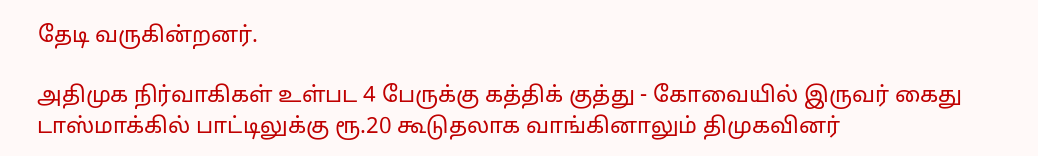தேடி வருகின்றனர்.

அதிமுக நிர்வாகிகள் உள்பட 4 பேருக்கு கத்திக் குத்து - கோவையில் இருவர் கைது
டாஸ்மாக்கில் பாட்டிலுக்கு ரூ.20 கூடுதலாக வாங்கினாலும் திமுகவினர்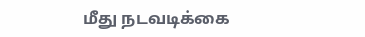மீது நடவடிக்கை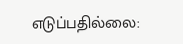எடுப்பதில்லை: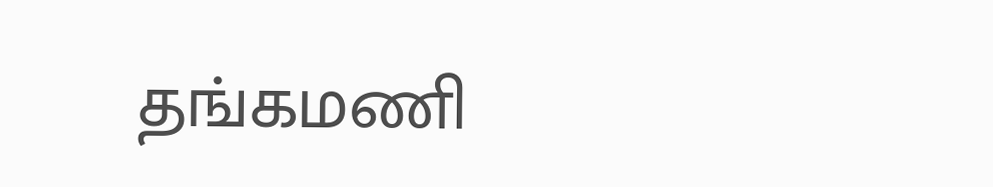தங்கமணி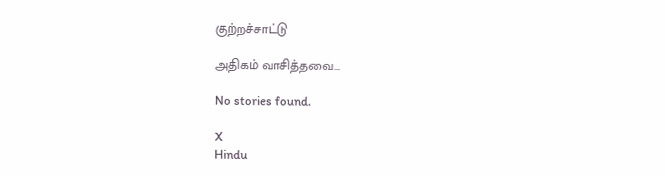குற்றச்சாட்டு

அதிகம் வாசித்தவை...

No stories found.

X
Hindu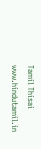Tamil Thisai
www.hindutamil.in